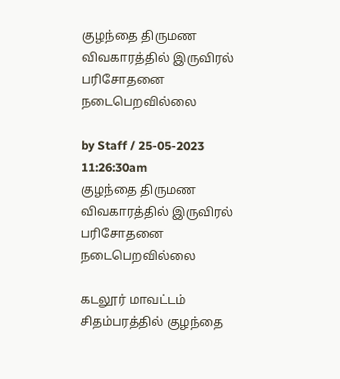குழந்தை திருமண விவகாரத்தில் இருவிரல் பரிசோதனை நடைபெறவில்லை

by Staff / 25-05-2023 11:26:30am
குழந்தை திருமண விவகாரத்தில் இருவிரல் பரிசோதனை நடைபெறவில்லை

கடலூர் மாவட்டம் சிதம்பரத்தில் குழந்தை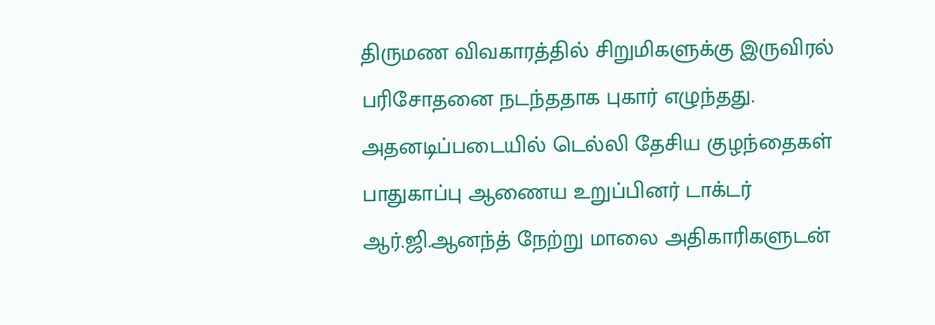திருமண விவகாரத்தில் சிறுமிகளுக்கு இருவிரல் பரிசோதனை நடந்ததாக புகார் எழுந்தது. அதனடிப்படையில் டெல்லி தேசிய குழந்தைகள் பாதுகாப்பு ஆணைய உறுப்பினர் டாக்டர் ஆர்.ஜி.ஆனந்த் நேற்று மாலை அதிகாரிகளுடன்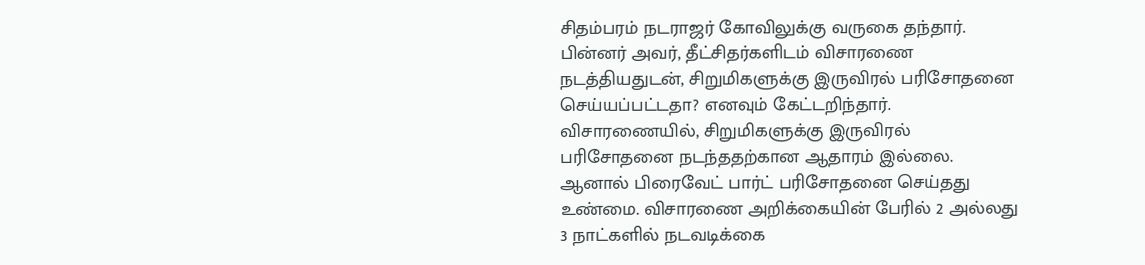சிதம்பரம் நடராஜர் கோவிலுக்கு வருகை தந்தார். பின்னர் அவர், தீட்சிதர்களிடம் விசாரணை நடத்தியதுடன், சிறுமிகளுக்கு இருவிரல் பரிசோதனை செய்யப்பட்டதா? எனவும் கேட்டறிந்தார். விசாரணையில், சிறுமிகளுக்கு இருவிரல் பரிசோதனை நடந்ததற்கான ஆதாரம் இல்லை. ஆனால் பிரைவேட் பார்ட் பரிசோதனை செய்தது உண்மை. விசாரணை அறிக்கையின் பேரில் 2 அல்லது 3 நாட்களில் நடவடிக்கை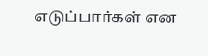எடுப்பார்கள் என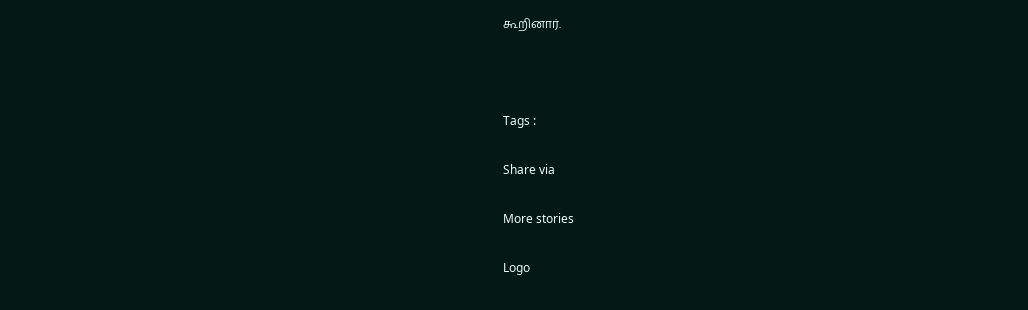கூறினார்.



Tags :

Share via

More stories

Logo